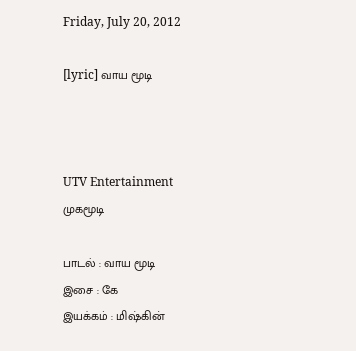Friday, July 20, 2012

[lyric] வாய மூடி



UTV Entertainment
முகமூடி

பாடல் : வாய மூடி
இசை : கே
இயக்கம் : மிஷ்கின்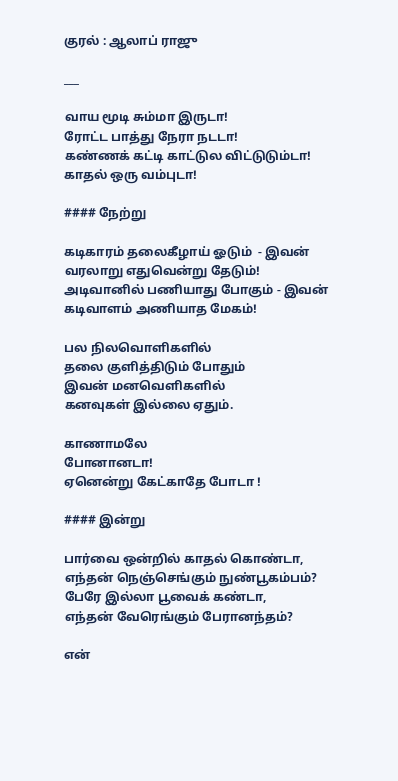குரல் : ஆலாப் ராஜு

___

வாய மூடி சும்மா இருடா!
ரோட்ட பாத்து நேரா நடடா!
கண்ணக் கட்டி காட்டுல விட்டுடும்டா!
காதல் ஒரு வம்புடா!

#### நேற்று

கடிகாரம் தலைகீழாய் ஓடும்  - இவன்
வரலாறு எதுவென்று தேடும்!
அடிவானில் பணியாது போகும் - இவன்
கடிவாளம் அணியாத மேகம்!

பல நிலவொளிகளில்
தலை குளித்திடும் போதும்
இவன் மனவெளிகளில்
கனவுகள் இல்லை ஏதும்.

காணாமலே
போனானடா!
ஏனென்று கேட்காதே போடா !

#### இன்று

பார்வை ஒன்றில் காதல் கொண்டா,
எந்தன் நெஞ்செங்கும் நுண்பூகம்பம்?
பேரே இல்லா பூவைக் கண்டா,
எந்தன் வேரெங்கும் பேரானந்தம்?

என்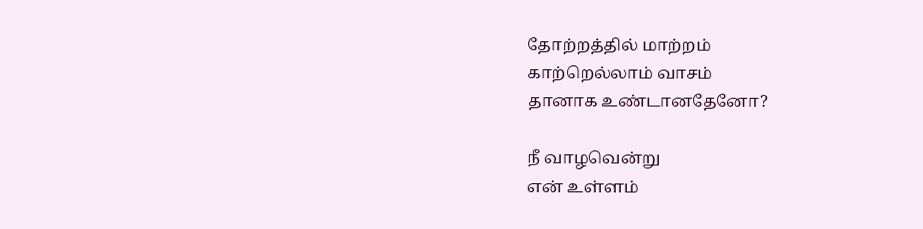தோற்றத்தில் மாற்றம்
காற்றெல்லாம் வாசம்
தானாக உண்டானதேனோ?

நீ வாழவென்று
என் உள்ளம்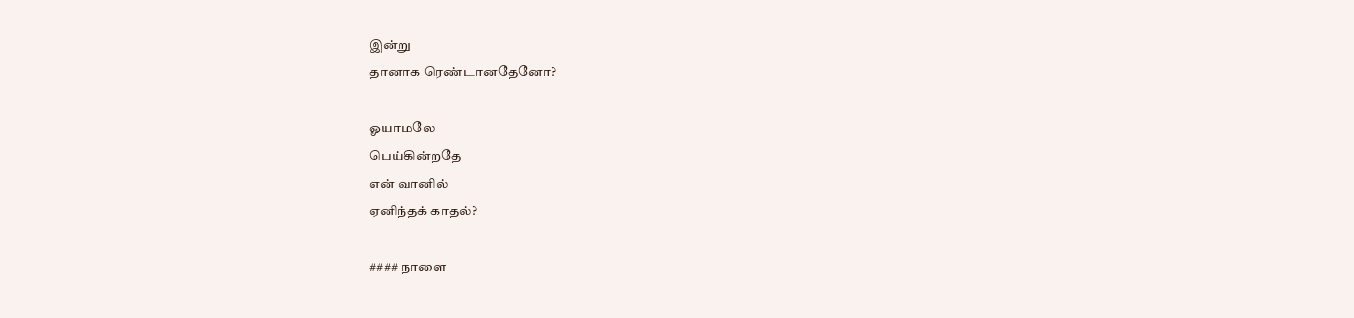இன்று
தானாக ரெண்டானதேனோ?

ஓயாமலே
பெய்கின்றதே
என் வானில்
ஏனிந்தக் காதல்?

#### நாளை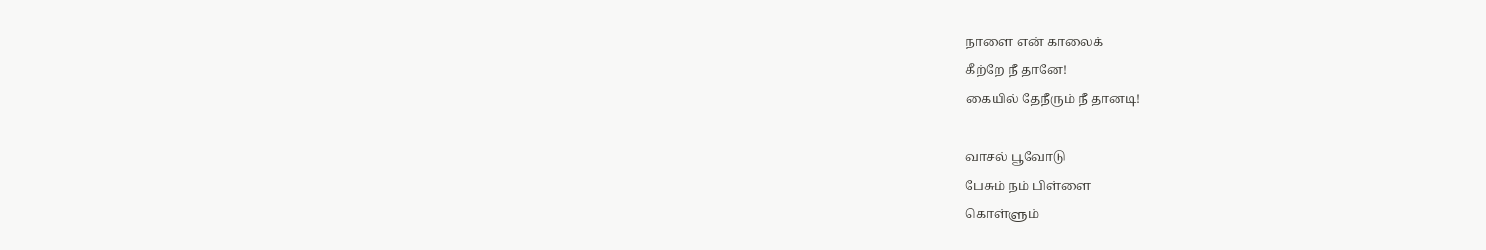நாளை என் காலைக்
கீற்றே நீ தானே!
கையில் தேநீரும் நீ தானடி!

வாசல் பூவோடு
பேசும் நம் பிள்ளை
கொள்ளும்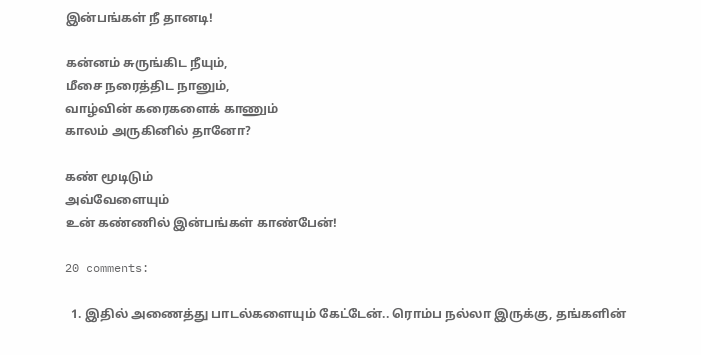இன்பங்கள் நீ தானடி!

கன்னம் சுருங்கிட நீயும்,
மீசை நரைத்திட நானும்,
வாழ்வின் கரைகளைக் காணும்
காலம் அருகினில் தானோ?

கண் மூடிடும்
அவ்வேளையும்
உன் கண்ணில் இன்பங்கள் காண்பேன்!

20 comments:

  1. இதில் அணைத்து பாடல்களையும் கேட்டேன்.. ரொம்ப நல்லா இருக்கு, தங்களின்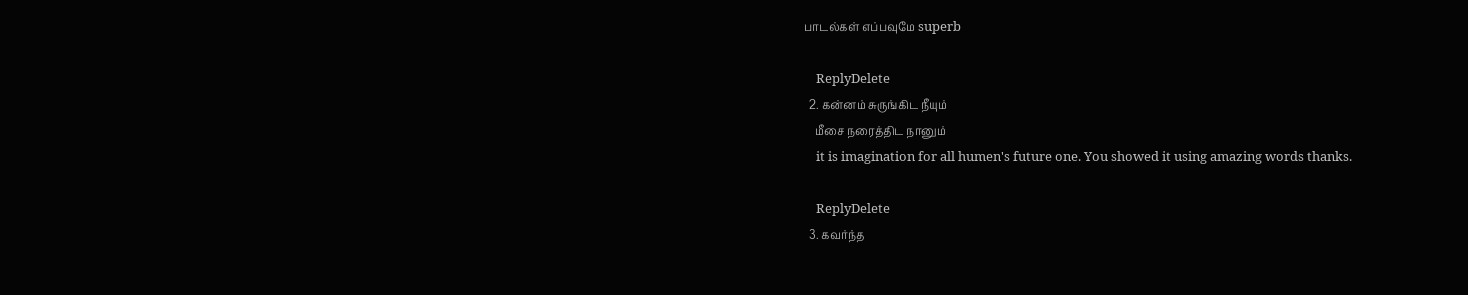பாடல்கள் எப்பவுமே superb

    ReplyDelete
  2. கன்னம் சுருங்கிட நீயும்
    மீசை நரைத்திட நானும்
    it is imagination for all humen's future one. You showed it using amazing words thanks.

    ReplyDelete
  3. கவர்ந்த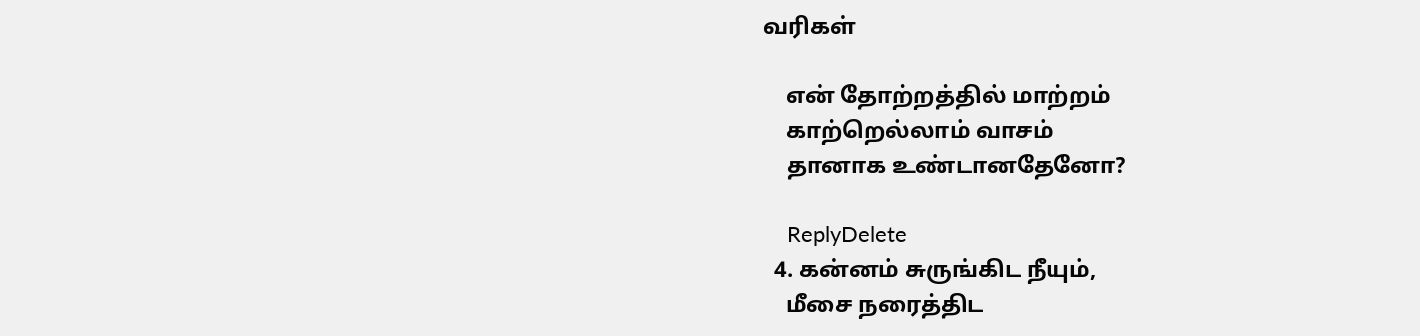வரிகள்

    என் தோற்றத்தில் மாற்றம்
    காற்றெல்லாம் வாசம்
    தானாக உண்டானதேனோ?

    ReplyDelete
  4. கன்னம் சுருங்கிட நீயும்,
    மீசை நரைத்திட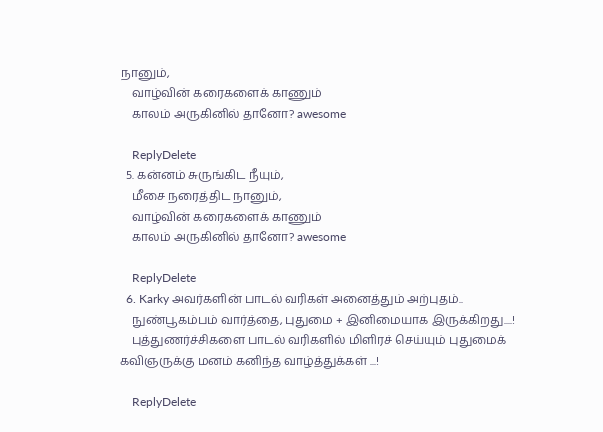நானும்,
    வாழ்வின் கரைகளைக் காணும்
    காலம் அருகினில் தானோ? awesome

    ReplyDelete
  5. கன்னம் சுருங்கிட நீயும்,
    மீசை நரைத்திட நானும்,
    வாழ்வின் கரைகளைக் காணும்
    காலம் அருகினில் தானோ? awesome

    ReplyDelete
  6. Karky அவர்களின் பாடல் வரிகள் அனைத்தும் அற்புதம்..
    நுண்பூகம்பம் வார்த்தை, புதுமை + இனிமையாக இருக்கிறது....!
    புத்துணர்ச்சிகளை பாடல் வரிகளில் மிளிரச் செய்யும் புதுமைக் கவிஞருக்கு மனம் கனிந்த வாழ்த்துக்கள் ...!

    ReplyDelete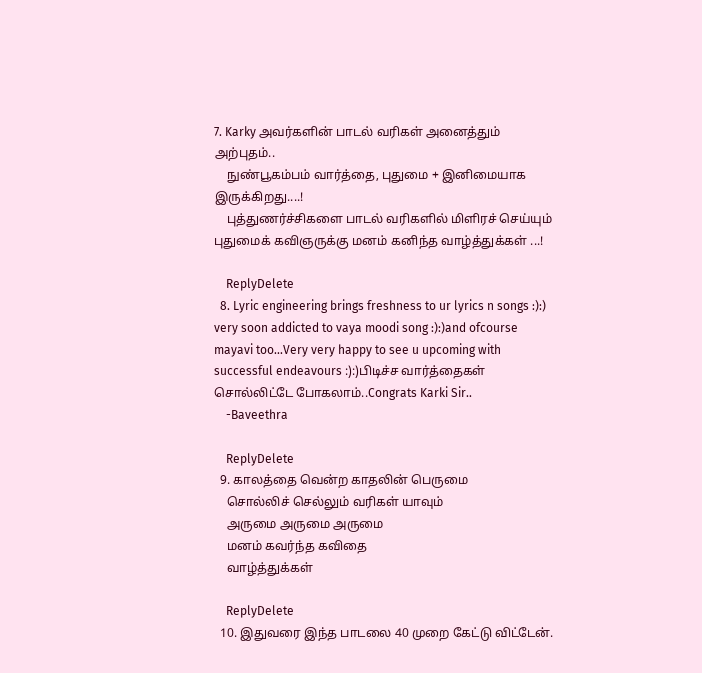7. Karky அவர்களின் பாடல் வரிகள் அனைத்தும் அற்புதம்..
    நுண்பூகம்பம் வார்த்தை, புதுமை + இனிமையாக இருக்கிறது....!
    புத்துணர்ச்சிகளை பாடல் வரிகளில் மிளிரச் செய்யும் புதுமைக் கவிஞருக்கு மனம் கனிந்த வாழ்த்துக்கள் ...!

    ReplyDelete
  8. Lyric engineering brings freshness to ur lyrics n songs :):) very soon addicted to vaya moodi song :):)and ofcourse mayavi too...Very very happy to see u upcoming with successful endeavours :):)பிடிச்ச வார்த்தைகள் சொல்லிட்டே போகலாம்..Congrats Karki Sir..
    -Baveethra

    ReplyDelete
  9. காலத்தை வென்ற காதலின் பெருமை
    சொல்லிச் செல்லும் வரிகள் யாவும்
    அருமை அருமை அருமை
    மனம் கவர்ந்த கவிதை
    வாழ்த்துக்கள்

    ReplyDelete
  10. இதுவரை இந்த பாடலை 40 முறை கேட்டு விட்டேன்.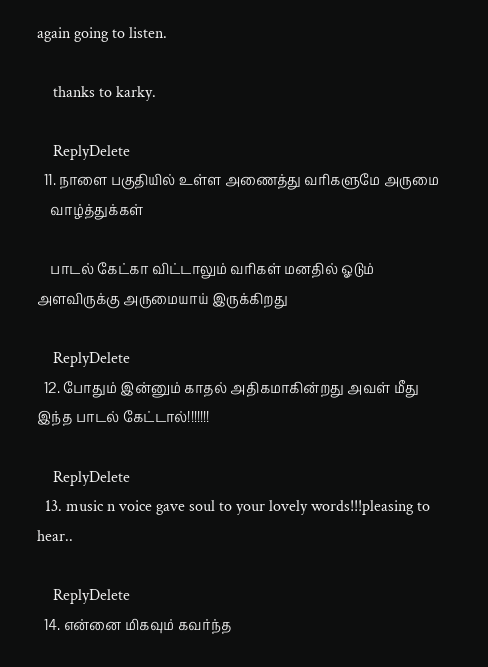again going to listen.

    thanks to karky.

    ReplyDelete
  11. நாளை பகுதியில் உள்ள அணைத்து வரிகளுமே அருமை
    வாழ்த்துக்கள்

    பாடல் கேட்கா விட்டாலும் வரிகள் மனதில் ஓடும் அளவிருக்கு அருமையாய் இருக்கிறது

    ReplyDelete
  12. போதும் இன்னும் காதல் அதிகமாகின்றது அவள் மீது இந்த பாடல் கேட்டால்!!!!!!!

    ReplyDelete
  13. music n voice gave soul to your lovely words!!!pleasing to hear..

    ReplyDelete
  14. என்னை மிகவும் கவர்ந்த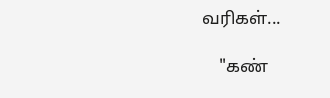வரிகள்...

    "கண்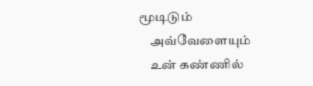மூடிடும்
    அவ்வேளையும்
    உன் கண்ணில்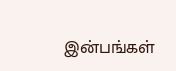இன்பங்கள்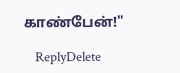காண்பேன்!"

    ReplyDelete